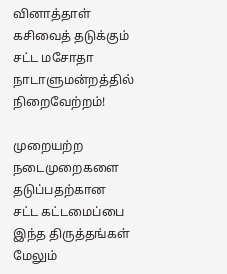வினாத்தாள் கசிவைத் தடுக்கும் சட்ட மசோதா நாடாளுமன்றத்தில் நிறைவேற்றம்!

முறையற்ற நடைமுறைகளை தடுப்பதற்கான சட்ட கட்டமைப்பை இந்த திருத்தங்கள் மேலும்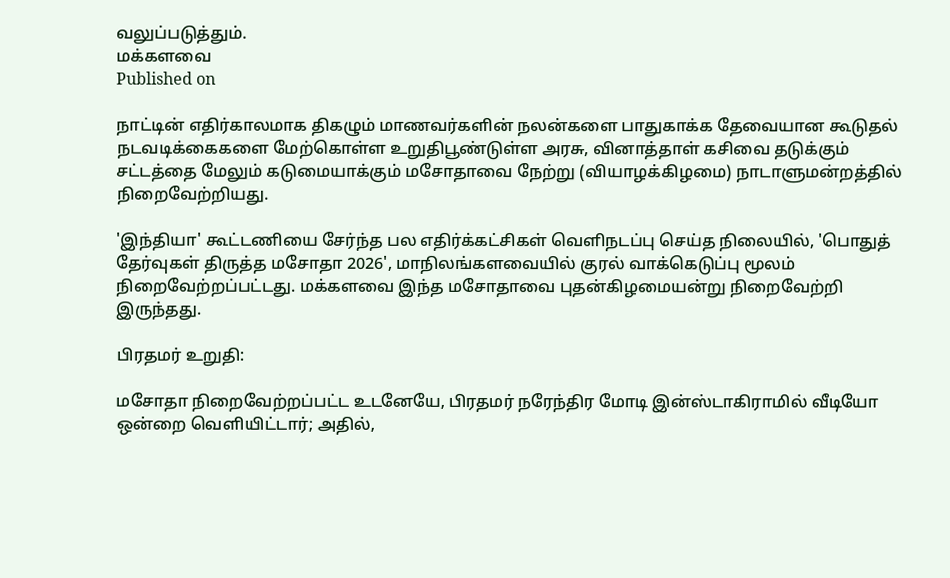வலுப்படுத்தும்.
மக்களவை
Published on

நாட்டின் எதிர்காலமாக திகழும் மாணவர்களின் நலன்களை பாதுகாக்க தேவையான கூடுதல் நடவடிக்கைகளை மேற்கொள்ள உறுதிபூண்டுள்ள அரசு, வினாத்தாள் கசிவை தடுக்கும் சட்டத்தை மேலும் கடுமையாக்கும் மசோதாவை நேற்று (வியாழக்கிழமை) நாடாளுமன்றத்தில் நிறைவேற்றியது.

'இந்தியா' கூட்டணியை சேர்ந்த பல எதிர்க்கட்சிகள் வெளிநடப்பு செய்த நிலையில், 'பொதுத் தேர்வுகள் திருத்த மசோதா 2026', மாநிலங்களவையில் குரல் வாக்கெடுப்பு மூலம் நிறைவேற்றப்பட்டது. மக்களவை இந்த மசோதாவை புதன்கிழமையன்று நிறைவேற்றி இருந்தது.

பிரதமர் உறுதி:

மசோதா நிறைவேற்றப்பட்ட உடனேயே, பிரதமர் நரேந்திர மோடி இன்ஸ்டாகிராமில் வீடியோ ஒன்றை வெளியிட்டார்; அதில்,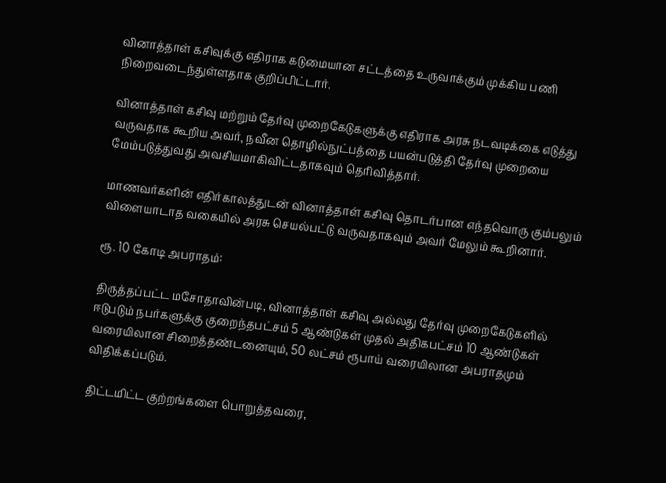வினாத்தாள் கசிவுக்கு எதிராக கடுமையான சட்டத்தை உருவாக்கும் முக்கிய பணி நிறைவடைந்துள்ளதாக குறிப்பிட்டார்.

வினாத்தாள் கசிவு மற்றும் தேர்வு முறைகேடுகளுக்கு எதிராக அரசு நடவடிக்கை எடுத்து வருவதாக கூறிய அவர், நவீன தொழில்நுட்பத்தை பயன்படுத்தி தேர்வு முறையை மேம்படுத்துவது அவசியமாகிவிட்டதாகவும் தெரிவித்தார்.

மாணவர்களின் எதிர்காலத்துடன் வினாத்தாள் கசிவு தொடர்பான எந்தவொரு கும்பலும் விளையாடாத வகையில் அரசு செயல்பட்டு வருவதாகவும் அவர் மேலும் கூறினார்.

ரூ. 10 கோடி அபராதம்:

திருத்தப்பட்ட மசோதாவின்படி, வினாத்தாள் கசிவு அல்லது தேர்வு முறைகேடுகளில் ஈடுபடும் நபர்களுக்கு குறைந்தபட்சம் 5 ஆண்டுகள் முதல் அதிகபட்சம் 10 ஆண்டுகள் வரையிலான சிறைத்தண்டனையும், 50 லட்சம் ரூபாய் வரையிலான அபராதமும் விதிக்கப்படும்.

திட்டமிட்ட குற்றங்களை பொறுத்தவரை,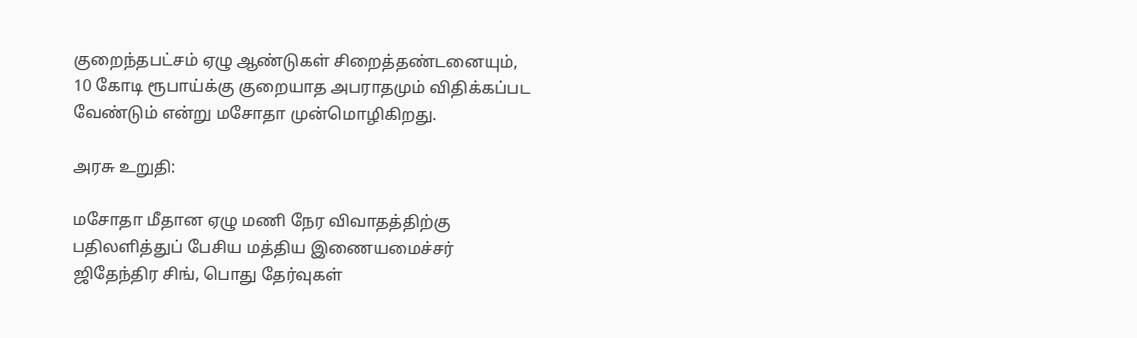குறைந்தபட்சம் ஏழு ஆண்டுகள் சிறைத்தண்டனையும், 10 கோடி ரூபாய்க்கு குறையாத அபராதமும் விதிக்கப்பட வேண்டும் என்று மசோதா முன்மொழிகிறது.

அரசு உறுதி:

மசோதா மீதான ஏழு மணி நேர விவாதத்திற்கு பதிலளித்துப் பேசிய மத்திய இணையமைச்சர் ஜிதேந்திர சிங், பொது தேர்வுகள்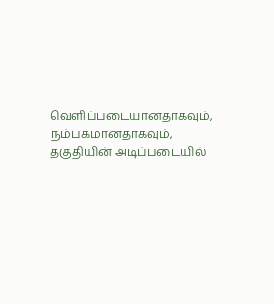வெளிப்படையானதாகவும், நம்பகமானதாகவும், தகுதியின் அடிப்படையில்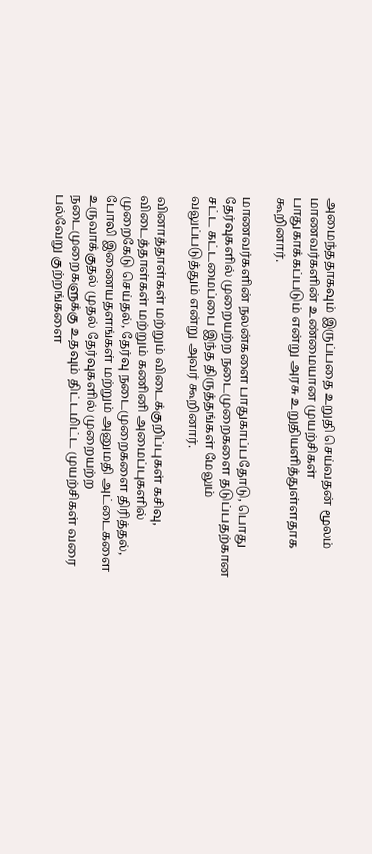அமைந்ததாகவும் இருப்பதை உறுதி செய்வதன் மூலம் மாணவர்களின் உண்மையான முயற்சிகள் பாதுகாக்கப்படும் என்று அரசு உறுதியளித்துள்ளதாக கூறினார்.

மாணவர்களின் நலன்களை பாதுகாப்பதோடு, பொது தேர்வுகளில் முறையற்ற நடைமுறைகளை தடுப்பதற்கான சட்ட கட்டமைப்பை இந்த திருத்தங்கள் மேலும் வலுப்படுத்தும் என்று அவர் கூறினார்.

வினாத்தாள்கள் மற்றும் விடைக்குறிப்புகள் கசிவு, விடைத்தாள்கள் மற்றும் கணினி அமைப்புகளில் முறைகேடு செய்தல், தேர்வு நடைமுறைகளை திரித்தல், போலி இணையதளங்கள் மற்றும் அனுமதி அட்டைகளை உருவாக்குதல் முதல் தேர்வுகளில் முறையற்ற நடைமுறைகளுக்கு உதவும் திட்டமிட்ட முயற்சிகள் வரை பல்வேறு குற்றங்களை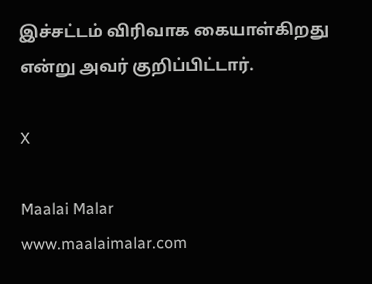இச்சட்டம் விரிவாக கையாள்கிறது என்று அவர் குறிப்பிட்டார்.

X

Maalai Malar
www.maalaimalar.com